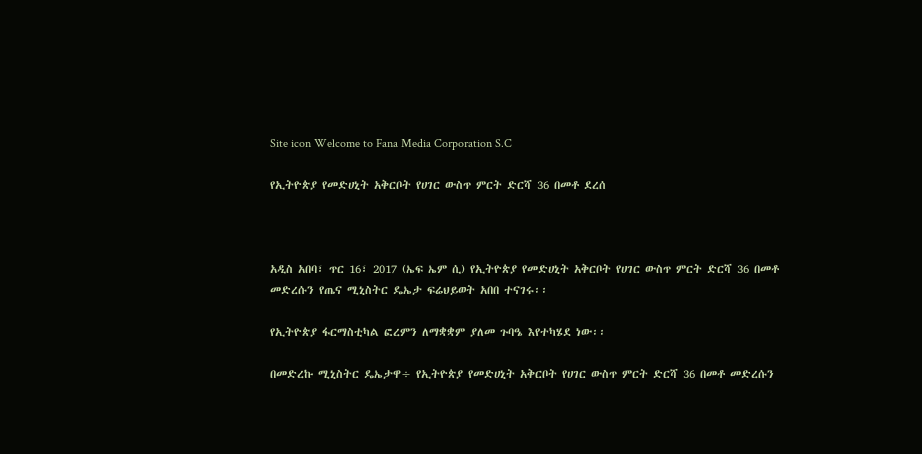Site icon Welcome to Fana Media Corporation S.C

የኢትዮጵያ የመድሀኒት አቅርቦት የሀገር ውስጥ ምርት ድርሻ 36 በመቶ ደረሰ



አዲስ አበባ፣ ጥር 16፣ 2017 (ኤፍ ኤም ሲ) የኢትዮጵያ የመድሀኒት አቅርቦት የሀገር ውስጥ ምርት ድርሻ 36 በመቶ መድረሱን የጤና ሚኒስትር ዴኤታ ፍሬህይወት አበበ ተናገሩ፡፡

የኢትዮጵያ ፋርማስቲካል ፎረምን ለማቋቋም ያለመ ጉባዔ እየተካሄደ ነው፡፡

በመድረኩ ሚኒስትር ዴኤታዋ÷ የኢትዮጵያ የመድሀኒት አቅርቦት የሀገር ውስጥ ምርት ድርሻ 36 በመቶ መድረሱን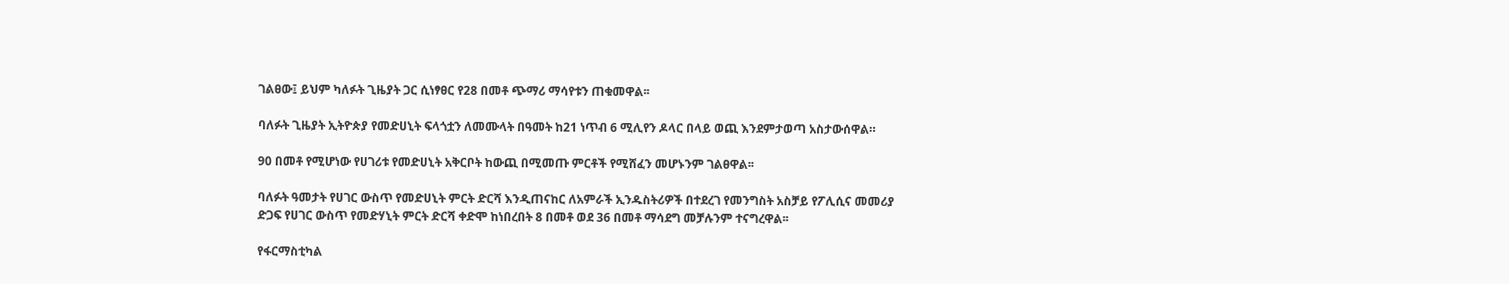ገልፀው፤ ይህም ካለፉት ጊዜያት ጋር ሲነፃፀር የ28 በመቶ ጭማሪ ማሳየቱን ጠቁመዋል፡፡

ባለፉት ጊዜያት ኢትዮጵያ የመድሀኒት ፍላጎቷን ለመሙላት በዓመት ከ21 ነጥብ 6 ሚሊየን ዶላር በላይ ወጪ እንደምታወጣ አስታውሰዋል።

90 በመቶ የሚሆነው የሀገሪቱ የመድሀኒት አቅርቦት ከውጪ በሚመጡ ምርቶች የሚሸፈን መሆኑንም ገልፀዋል፡፡

ባለፉት ዓመታት የሀገር ውስጥ የመድሀኒት ምርት ድርሻ እንዲጠናከር ለአምራች ኢንዱስትሪዎች በተደረገ የመንግስት አስቻይ የፖሊሲና መመሪያ ድጋፍ የሀገር ውስጥ የመድሃኒት ምርት ድርሻ ቀድሞ ከነበረበት 8 በመቶ ወደ 36 በመቶ ማሳደግ መቻሉንም ተናግረዋል፡፡

የፋርማስቲካል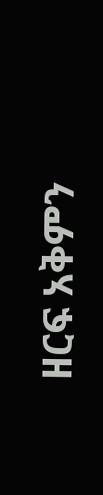ዘርፍ አቅምን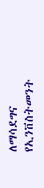ለማሳደግና የኢንቨስትመንት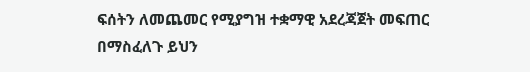ፍሰትን ለመጨመር የሚያግዝ ተቋማዊ አደረጃጀት መፍጠር በማስፈለጉ ይህን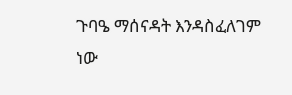ጉባዔ ማሰናዳት እንዳስፈለገም ነው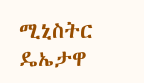ሚኒስትር ዴኤታዋ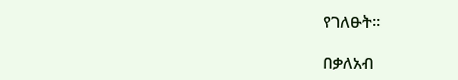የገለፁት።

በቃለአብ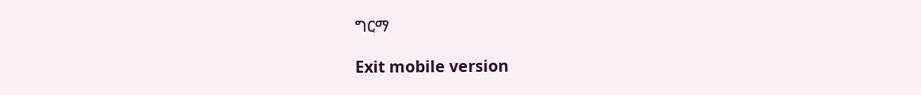ግርማ

Exit mobile version